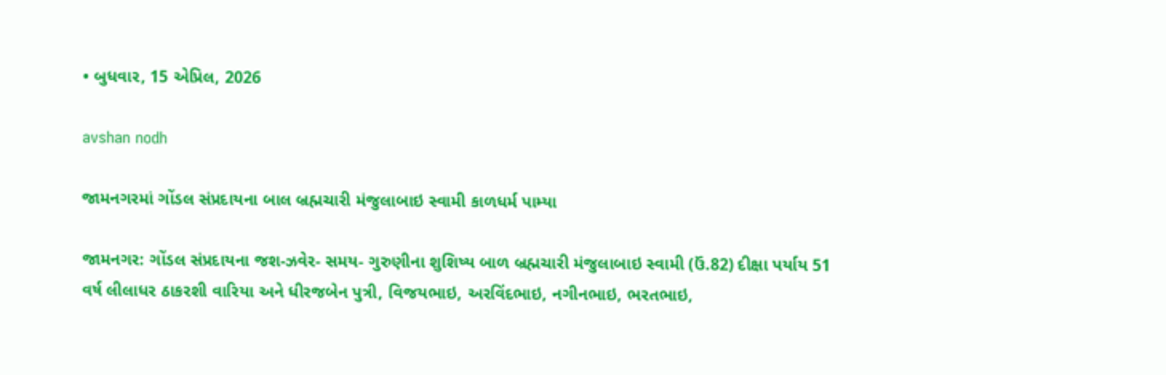• બુધવાર, 15 એપ્રિલ, 2026

avshan nodh

જામનગરમાં ગોંડલ સંપ્રદાયના બાલ બ્રહ્મચારી મંજુલાબાઇ સ્વામી કાળધર્મ પામ્યા

જામનગર: ગોંડલ સંપ્રદાયના જશ-ઝવેર- સમય- ગુરુણીના શુશિષ્ય બાળ બ્રહ્મચારી મંજુલાબાઇ સ્વામી (ઉં.82) દીક્ષા પર્યાય 51 વર્ષ લીલાધર ઠાકરશી વારિયા અને ધીરજબેન પુત્રી, વિજયભાઇ, અરવિંદભાઇ, નગીનભાઇ, ભરતભાઇ,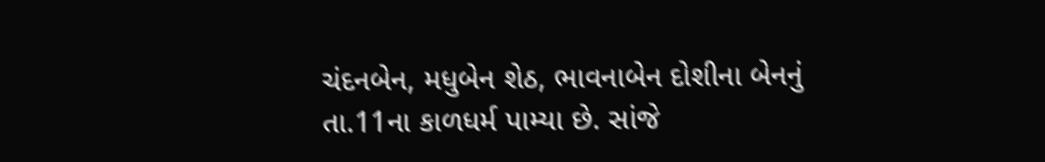ચંદનબેન, મધુબેન શેઠ, ભાવનાબેન દોશીના બેનનું તા.11ના કાળધર્મ પામ્યા છે. સાંજે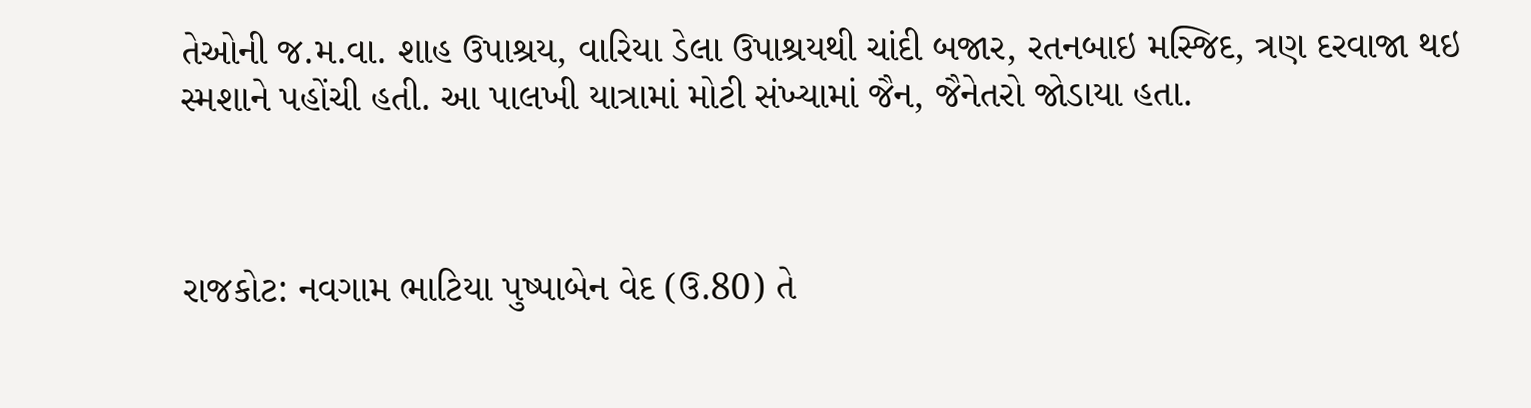તેઓની જ.મ.વા. શાહ ઉપાશ્રય, વારિયા ડેલા ઉપાશ્રયથી ચાંદી બજાર, રતનબાઇ મસ્જિદ, ત્રણ દરવાજા થઇ સ્મશાને પહોંચી હતી. આ પાલખી યાત્રામાં મોટી સંખ્યામાં જૈન, જૈનેતરો જોડાયા હતા.



રાજકોટ: નવગામ ભાટિયા પુષ્પાબેન વેદ (ઉ.80) તે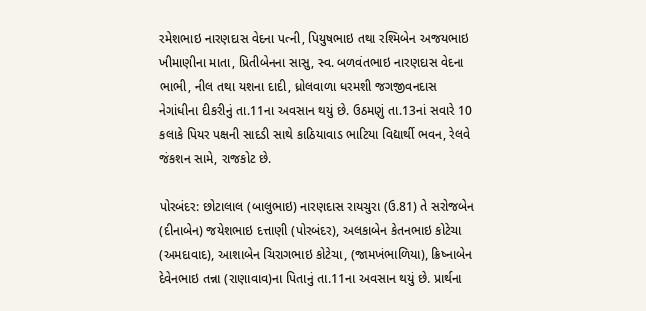રમેશભાઇ નારણદાસ વેદના પત્ની, પિયુષભાઇ તથા રશ્મિબેન અજયભાઇ ખીમાણીના માતા, પ્રિતીબેનના સાસુ, સ્વ. બળવંતભાઇ નારણદાસ વેદના ભાભી, નીલ તથા યશના દાદી, ધ્રોલવાળા ધરમશી જગજીવનદાસ  નેગાંધીના દીકરીનું તા.11ના અવસાન થયું છે. ઉઠમણું તા.13નાં સવારે 10 કલાકે પિયર પક્ષની સાદડી સાથે કાઠિયાવાડ ભાટિયા વિદ્યાર્થી ભવન, રેલવે જંકશન સામે, રાજકોટ છે.

પોરબંદર: છોટાલાલ (બાલુભાઇ) નારણદાસ રાયચુરા (ઉ.81) તે સરોજબેન (દીનાબેન) જયેશભાઇ દત્તાણી (પોરબંદર), અલકાબેન કેતનભાઇ કોટેચા  (અમદાવાદ), આશાબેન ચિરાગભાઇ કોટેચા, (જામખંભાળિયા), ક્રિષ્નાબેન દેવેનભાઇ તન્ના (રાણાવાવ)ના પિતાનું તા.11ના અવસાન થયું છે. પ્રાર્થના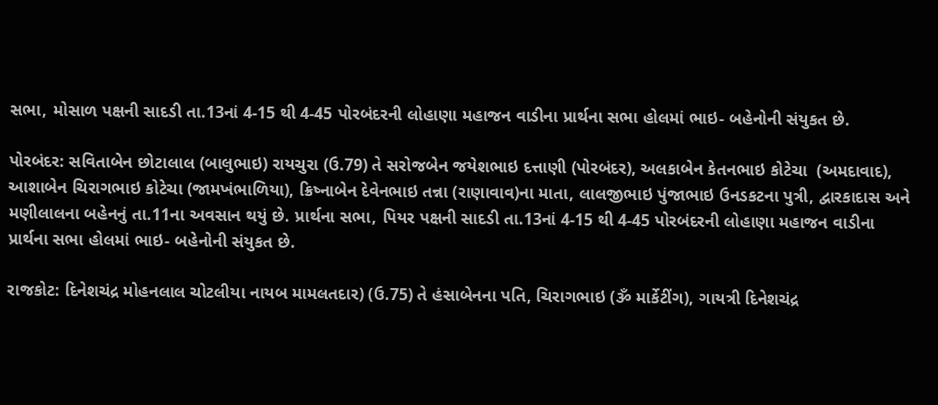સભા, મોસાળ પક્ષની સાદડી તા.13નાં 4-15 થી 4-45 પોરબંદરની લોહાણા મહાજન વાડીના પ્રાર્થના સભા હોલમાં ભાઇ- બહેનોની સંયુકત છે.

પોરબંદર: સવિતાબેન છોટાલાલ (બાલુભાઇ) રાયચુરા (ઉ.79) તે સરોજબેન જયેશભાઇ દત્તાણી (પોરબંદર), અલકાબેન કેતનભાઇ કોટેચા  (અમદાવાદ), આશાબેન ચિરાગભાઇ કોટેચા (જામખંભાળિયા), ક્રિષ્નાબેન દેવેનભાઇ તન્ના (રાણાવાવ)ના માતા, લાલજીભાઇ પુંજાભાઇ ઉનડકટના પુત્રી, દ્વારકાદાસ અને મણીલાલના બહેનનું તા.11ના અવસાન થયું છે. પ્રાર્થના સભા, પિયર પક્ષની સાદડી તા.13નાં 4-15 થી 4-45 પોરબંદરની લોહાણા મહાજન વાડીના પ્રાર્થના સભા હોલમાં ભાઇ- બહેનોની સંયુકત છે.

રાજકોટ: દિનેશચંદ્ર મોહનલાલ ચોટલીયા નાયબ મામલતદાર) (ઉ.75) તે હંસાબેનના પતિ, ચિરાગભાઇ (ૐ માર્કેટીંગ), ગાયત્રી દિનેશચંદ્ર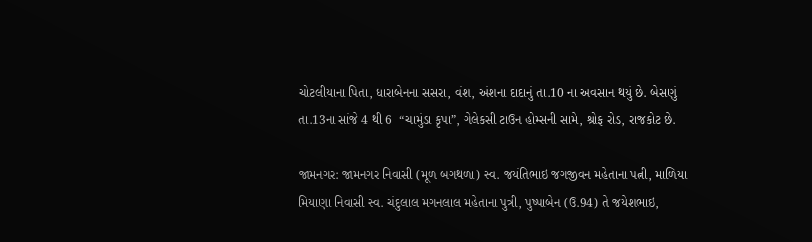ચોટલીયાના પિતા, ધારાબેનના સસરા, વંશ, અંશના દાદાનું તા.10 ના અવસાન થયું છે. બેસણું તા.13ના સાંજે 4 થી 6  “ચામુંડા કૃપા”, ગેલેકસી ટાઉન હોમ્સની સામે, શ્રોફ રોડ, રાજકોટ છે.

જામનગર: જામનગર નિવાસી (મૂળ બગથળા) સ્વ. જયંતિભાઇ જગજીવન મહેતાના પત્ની, માળિયા મિયાણા નિવાસી સ્વ. ચંદુલાલ મગનલાલ મહેતાના પુત્રી, પુષ્પાબેન (ઉ.94) તે જયેશભાઇ,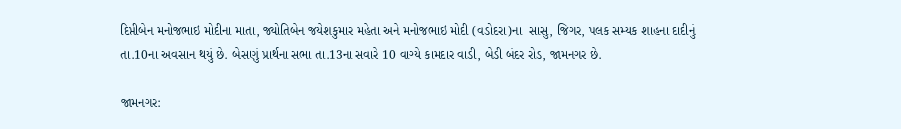દિપ્તીબેન મનોજભાઇ મોદીના માતા, જ્યોતિબેન જયેશકુમાર મહેતા અને મનોજભાઇ મોદી (વડોદરા)ના  સાસુ, જિગર, પલક સમ્યક શાહના દાદીનું તા.10ના અવસાન થયું છે. બેસણું પ્રાર્થના સભા તા.13ના સવારે 10 વાગ્યે કામદાર વાડી, બેડી બંદર રોડ, જામનગર છે.

જામનગર: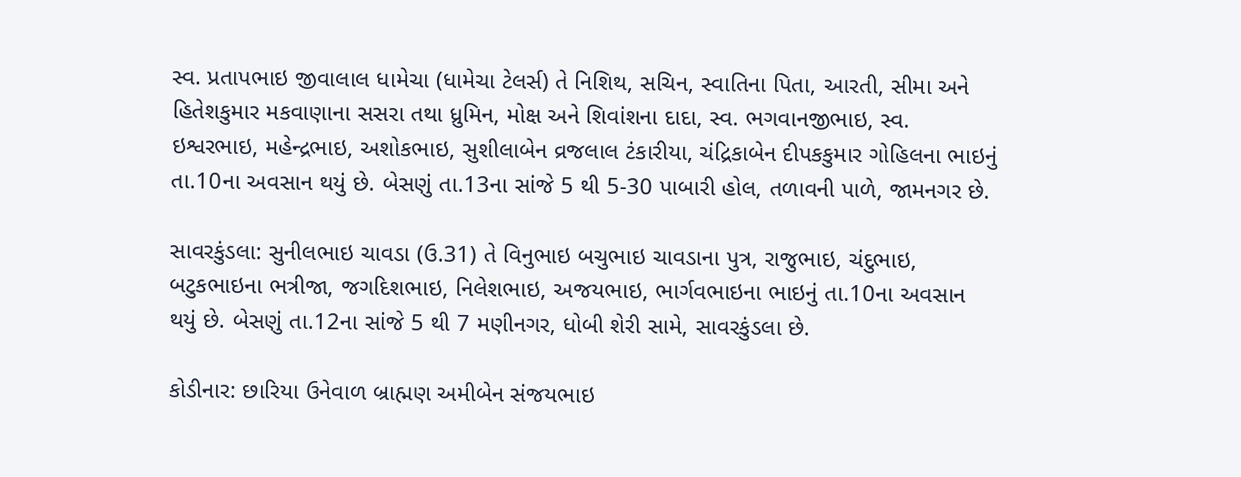સ્વ. પ્રતાપભાઇ જીવાલાલ ધામેચા (ધામેચા ટેલર્સ) તે નિશિથ, સચિન, સ્વાતિના પિતા, આરતી, સીમા અને હિતેશકુમાર મકવાણાના સસરા તથા ધ્રુમિન, મોક્ષ અને શિવાંશના દાદા, સ્વ. ભગવાનજીભાઇ, સ્વ. ઇશ્વરભાઇ, મહેન્દ્રભાઇ, અશોકભાઇ, સુશીલાબેન વ્રજલાલ ટંકારીયા, ચંદ્રિકાબેન દીપકકુમાર ગોહિલના ભાઇનું તા.10ના અવસાન થયું છે. બેસણું તા.13ના સાંજે 5 થી 5-30 પાબારી હોલ, તળાવની પાળે, જામનગર છે.

સાવરકુંડલા: સુનીલભાઇ ચાવડા (ઉ.31) તે વિનુભાઇ બચુભાઇ ચાવડાના પુત્ર, રાજુભાઇ, ચંદુભાઇ, બટુકભાઇના ભત્રીજા, જગદિશભાઇ, નિલેશભાઇ, અજયભાઇ, ભાર્ગવભાઇના ભાઇનું તા.10ના અવસાન થયું છે. બેસણું તા.12ના સાંજે 5 થી 7 મણીનગર, ધોબી શેરી સામે, સાવરકુંડલા છે.

કોડીનાર: છારિયા ઉનેવાળ બ્રાહ્મણ અમીબેન સંજયભાઇ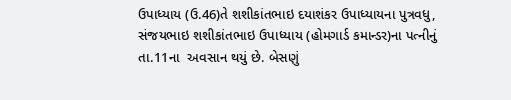ઉપાધ્યાય (ઉ.46)તે શશીકાંતભાઇ દયાશંકર ઉપાધ્યાયના પુત્રવધુ, સંજયભાઇ શશીકાંતભાઇ ઉપાધ્યાય (હોમગાર્ડ કમાન્ડર)ના પત્નીનું તા.11ના  અવસાન થયું છે. બેસણું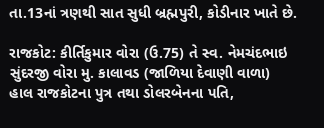તા.13નાં ત્રણથી સાત સુધી બ્રહ્મપુરી, કોડીનાર ખાતે છે.

રાજકોટ: કીર્તિકુમાર વોરા (ઉ.75) તે સ્વ. નેમચંદભાઇ સુંદરજી વોરા મુ. કાલાવડ (જાળિયા દેવાણી વાળા) હાલ રાજકોટના પુત્ર તથા ડોલરબેનના પતિ,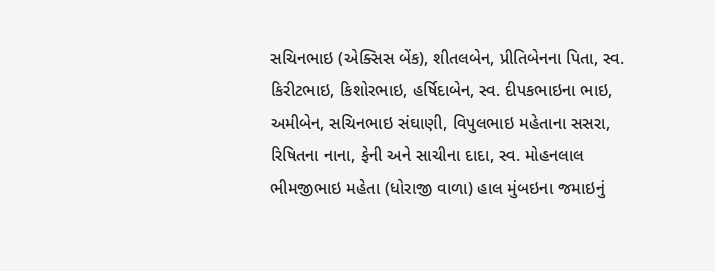સચિનભાઇ (એક્સિસ બેંક), શીતલબેન, પ્રીતિબેનના પિતા, સ્વ. કિરીટભાઇ, કિશોરભાઇ, હર્ષિદાબેન, સ્વ. દીપકભાઇના ભાઇ, અમીબેન, સચિનભાઇ સંઘાણી, વિપુલભાઇ મહેતાના સસરા, રિષિતના નાના, ફેની અને સાચીના દાદા, સ્વ. મોહનલાલ ભીમજીભાઇ મહેતા (ધોરાજી વાળા) હાલ મુંબઇના જમાઇનું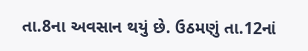તા.8ના અવસાન થયું છે. ઉઠમણું તા.12નાં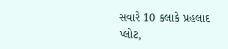સવારે 10 કલાકે પ્રહલાદ પ્લોટ,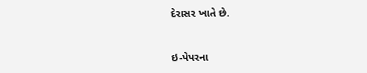દેરાસર ખાતે છે.



ઇ-પેપરના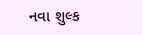નવા શુલ્ક